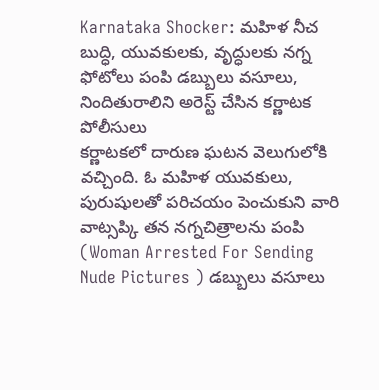Karnataka Shocker: మహిళ నీచ బుద్ధి, యువకులకు, వృద్ధులకు నగ్న ఫోటోలు పంపి డబ్బులు వసూలు, నిందితురాలిని అరెస్ట్ చేసిన కర్ణాటక పోలీసులు
కర్ణాటకలో దారుణ ఘటన వెలుగులోకి వచ్చింది. ఓ మహిళ యువకులు, పురుషులతో పరిచయం పెంచుకుని వారి వాట్సప్కి తన నగ్నచిత్రాలను పంపి (Woman Arrested For Sending Nude Pictures ) డబ్బులు వసూలు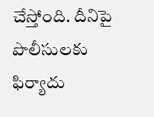చేస్తోంది. దీనిపై పొలీసులకు ఫిర్యాదు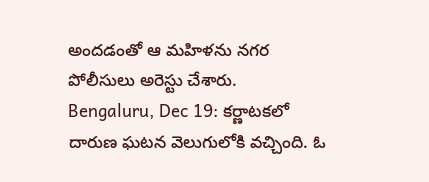అందడంతో ఆ మహిళను నగర పోలీసులు అరెస్టు చేశారు.
Bengaluru, Dec 19: కర్ణాటకలో దారుణ ఘటన వెలుగులోకి వచ్చింది. ఓ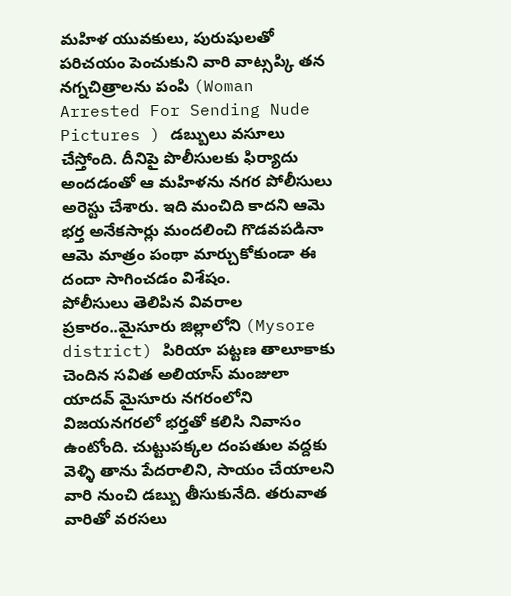మహిళ యువకులు, పురుషులతో పరిచయం పెంచుకుని వారి వాట్సప్కి తన నగ్నచిత్రాలను పంపి (Woman Arrested For Sending Nude Pictures ) డబ్బులు వసూలు చేస్తోంది. దీనిపై పొలీసులకు ఫిర్యాదు అందడంతో ఆ మహిళను నగర పోలీసులు అరెస్టు చేశారు. ఇది మంచిది కాదని ఆమె భర్త అనేకసార్లు మందలించి గొడవపడినా ఆమె మాత్రం పంథా మార్చుకోకుండా ఈ దందా సాగించడం విశేషం.
పోలీసులు తెలిపిన వివరాల ప్రకారం..మైసూరు జిల్లాలోని (Mysore district) పిరియా పట్టణ తాలూకాకు చెందిన సవిత అలియాస్ మంజులా యాదవ్ మైసూరు నగరంలోని విజయనగరలో భర్తతో కలిసి నివాసం ఉంటోంది. చుట్టుపక్కల దంపతుల వద్దకు వెళ్ళి తాను పేదరాలిని, సాయం చేయాలని వారి నుంచి డబ్బు తీసుకునేది. తరువాత వారితో వరసలు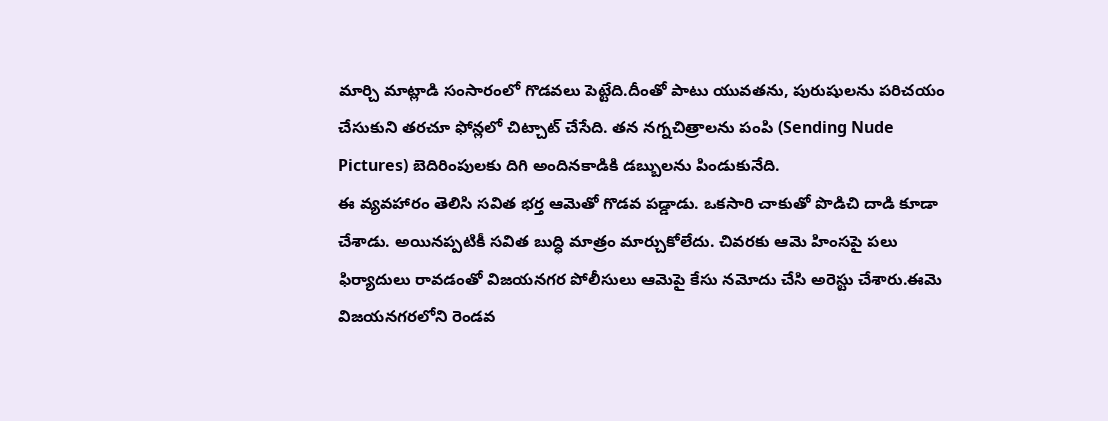మార్చి మాట్లాడి సంసారంలో గొడవలు పెట్టేది.దీంతో పాటు యువతను, పురుషులను పరిచయం చేసుకుని తరచూ ఫోన్లలో చిట్చాట్ చేసేది. తన నగ్నచిత్రాలను పంపి (Sending Nude Pictures) బెదిరింపులకు దిగి అందినకాడికి డబ్బులను పిండుకునేది.
ఈ వ్యవహారం తెలిసి సవిత భర్త ఆమెతో గొడవ పడ్డాడు. ఒకసారి చాకుతో పొడిచి దాడి కూడా చేశాడు. అయినప్పటికీ సవిత బుద్ధి మాత్రం మార్చుకోలేదు. చివరకు ఆమె హింసపై పలు ఫిర్యాదులు రావడంతో విజయనగర పోలీసులు ఆమెపై కేసు నమోదు చేసి అరెస్టు చేశారు.ఈమె విజయనగరలోని రెండవ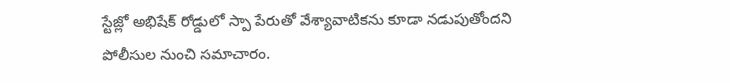స్టేజ్లో అభిషేక్ రోడ్డులో స్పా పేరుతో వేశ్యావాటికను కూడా నడుపుతోందని పోలీసుల నుంచి సమాచారం.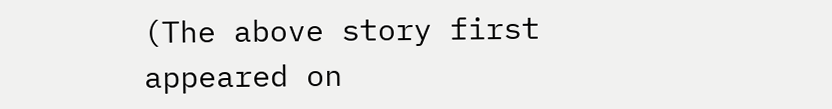(The above story first appeared on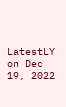LatestLY on Dec 19, 2022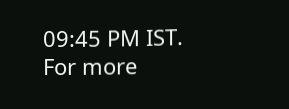09:45 PM IST. For more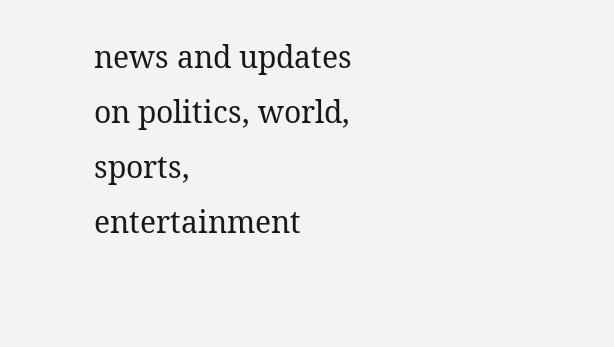news and updates on politics, world, sports, entertainment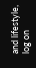and lifestyle, log on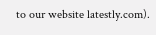to our website latestly.com).